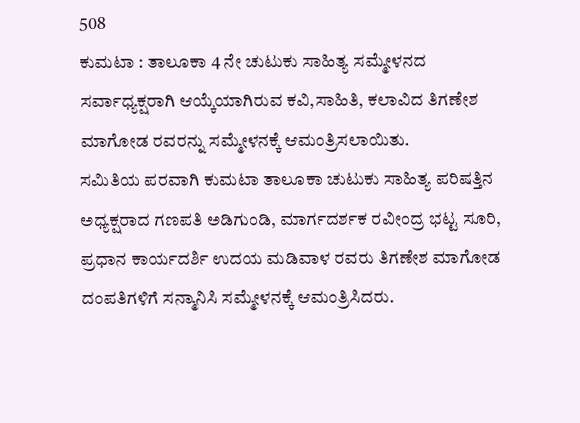508
ಕುಮಟಾ : ತಾಲೂಕಾ 4 ನೇ ಚುಟುಕು ಸಾಹಿತ್ಯ ಸಮ್ಮೇಳನದ ಸರ್ವಾಧ್ಯಕ್ಷರಾಗಿ ಆಯ್ಕೆಯಾಗಿರುವ ಕವಿ,ಸಾಹಿತಿ, ಕಲಾವಿದ ತಿಗಣೇಶ ಮಾಗೋಡ ರವರನ್ನು ಸಮ್ಮೇಳನಕ್ಕೆ ಆಮಂತ್ರಿಸಲಾಯಿತು.
ಸಮಿತಿಯ ಪರವಾಗಿ ಕುಮಟಾ ತಾಲೂಕಾ ಚುಟುಕು ಸಾಹಿತ್ಯ ಪರಿಷತ್ತಿನ ಅಧ್ಯಕ್ಷರಾದ ಗಣಪತಿ ಅಡಿಗುಂಡಿ, ಮಾರ್ಗದರ್ಶಕ ರವೀಂದ್ರ ಭಟ್ಟ ಸೂರಿ, ಪ್ರಧಾನ ಕಾರ್ಯದರ್ಶಿ ಉದಯ ಮಡಿವಾಳ ರವರು ತಿಗಣೇಶ ಮಾಗೋಡ ದಂಪತಿಗಳಿಗೆ ಸನ್ಮಾನಿಸಿ ಸಮ್ಮೇಳನಕ್ಕೆ ಆಮಂತ್ರಿಸಿದರು.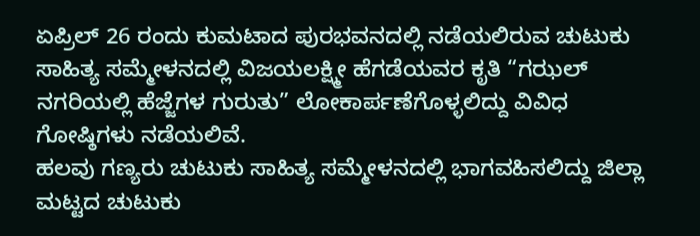ಏಪ್ರಿಲ್ 26 ರಂದು ಕುಮಟಾದ ಪುರಭವನದಲ್ಲಿ ನಡೆಯಲಿರುವ ಚುಟುಕು ಸಾಹಿತ್ಯ ಸಮ್ಮೇಳನದಲ್ಲಿ ವಿಜಯಲಕ್ಷ್ಮೀ ಹೆಗಡೆಯವರ ಕೃತಿ “ಗಝಲ್ ನಗರಿಯಲ್ಲಿ ಹೆಜ್ಜೆಗಳ ಗುರುತು” ಲೋಕಾರ್ಪಣೆಗೊಳ್ಳಲಿದ್ದು ವಿವಿಧ ಗೋಷ್ಠಿಗಳು ನಡೆಯಲಿವೆ.
ಹಲವು ಗಣ್ಯರು ಚುಟುಕು ಸಾಹಿತ್ಯ ಸಮ್ಮೇಳನದಲ್ಲಿ ಭಾಗವಹಿಸಲಿದ್ದು ಜಿಲ್ಲಾ ಮಟ್ಟದ ಚುಟುಕು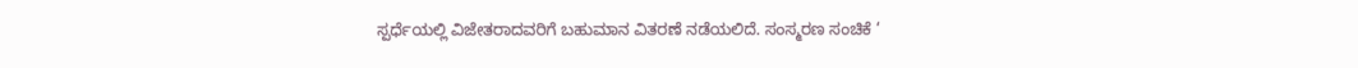ಸ್ಪರ್ಧೆಯಲ್ಲಿ ವಿಜೇತರಾದವರಿಗೆ ಬಹುಮಾನ ವಿತರಣೆ ನಡೆಯಲಿದೆ. ಸಂಸ್ಮರಣ ಸಂಚಿಕೆ ‘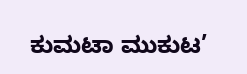ಕುಮಟಾ ಮುಕುಟ’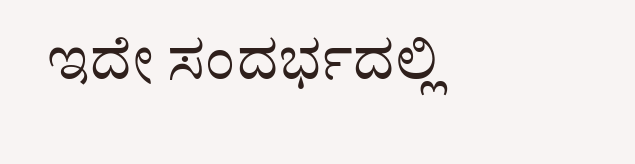ಇದೇ ಸಂದರ್ಭದಲ್ಲಿ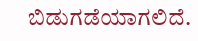ಬಿಡುಗಡೆಯಾಗಲಿದೆ.